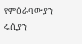የምዕራባውያን ሩሲያን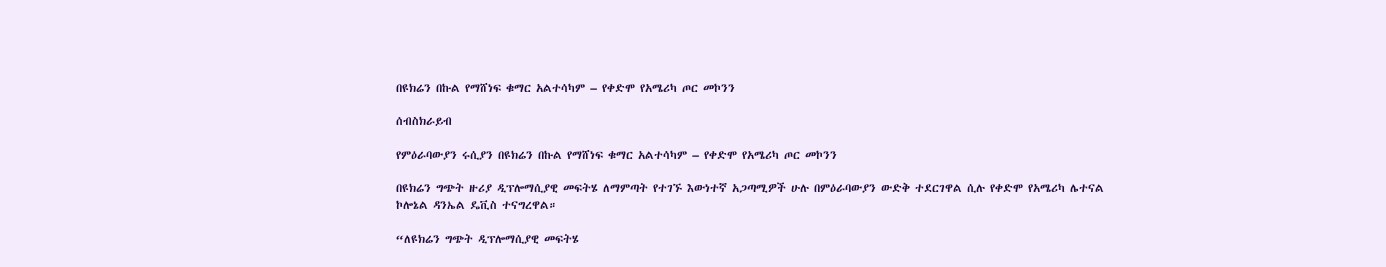በዩክሬን በኩል የማሸነፍ ቁማር አልተሳካም – የቀድሞ የአሜሪካ ጦር መኮንን

ሰብስክራይብ

የምዕራባውያን ሩሲያን በዩክሬን በኩል የማሸነፍ ቁማር አልተሳካም – የቀድሞ የአሜሪካ ጦር መኮንን

በዩክሬን ግጭት ዙሪያ ዲፕሎማሲያዊ መፍትሄ ለማምጣት የተገኙ እውነተኛ አጋጣሚዎች ሁሉ በምዕራባውያን ውድቅ ተደርገዋል ሲሉ የቀድሞ የአሜሪካ ሌተናል ኮሎኔል ዳንኤል ዴቪስ ተናግረዋል።

“ለዩክሬን ግጭት ዲፕሎማሲያዊ መፍትሄ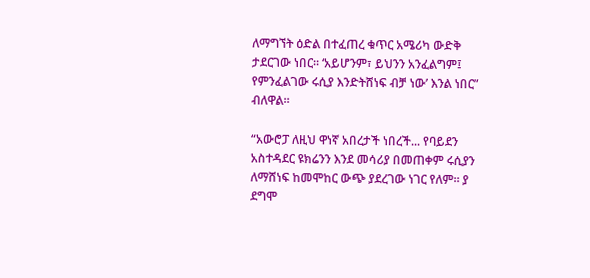ለማግኘት ዕድል በተፈጠረ ቁጥር አሜሪካ ውድቅ ታደርገው ነበር። ‘አይሆንም፣ ይህንን አንፈልግም፤ የምንፈልገው ሩሲያ እንድትሸነፍ ብቻ ነው’ እንል ነበር” ብለዋል።

“አውሮፓ ለዚህ ዋነኛ አበረታች ነበረች... የባይደን አስተዳደር ዩክሬንን እንደ መሳሪያ በመጠቀም ሩሲያን ለማሸነፍ ከመሞከር ውጭ ያደረገው ነገር የለም። ያ ደግሞ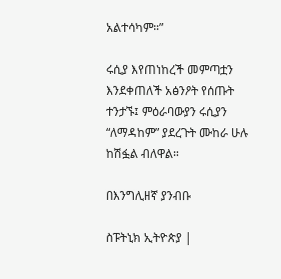አልተሳካም።”

ሩሲያ እየጠነከረች መምጣቷን እንደቀጠለች አፅንዖት የሰጡት ተንታኙ፤ ምዕራባውያን ሩሲያን “ለማዳከም” ያደረጉት ሙከራ ሁሉ ከሽፏል ብለዋል።

በእንግሊዘኛ ያንብቡ

ስፑትኒክ ኢትዮጵያ |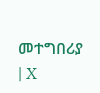መተግበሪያ | X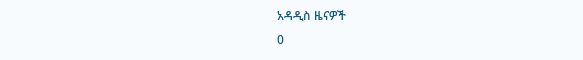አዳዲስ ዜናዎች
0